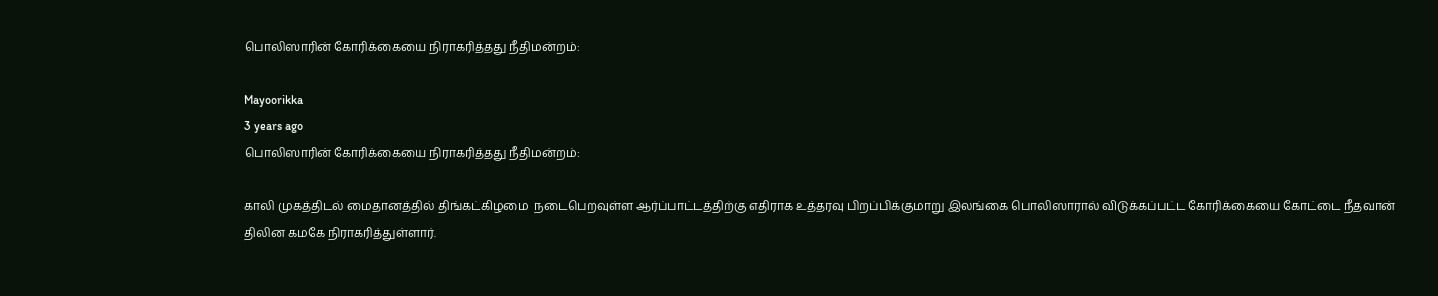பொலிஸாரின் கோரிக்கையை நிராகரித்தது நீதிமன்றம்:

Mayoorikka
3 years ago
பொலிஸாரின் கோரிக்கையை நிராகரித்தது நீதிமன்றம்:

காலி முகத்திடல் மைதானத்தில் திங்கட்கிழமை  நடைபெறவுள்ள ஆர்ப்பாட்டத்திற்கு எதிராக உத்தரவு பிறப்பிக்குமாறு இலங்கை பொலிஸாரால் விடுக்கப்பட்ட கோரிக்கையை கோட்டை நீதவான் திலின கமகே நிராகரித்துள்ளார்.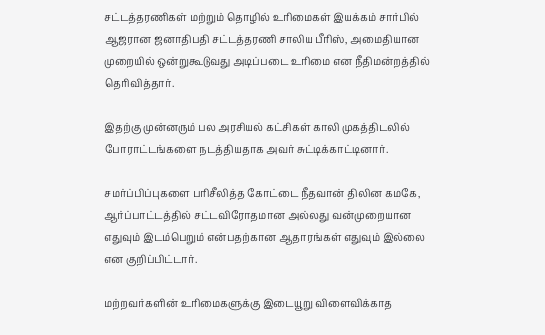சட்டத்தரணிகள் மற்றும் தொழில் உரிமைகள் இயக்கம் சார்பில் ஆஜரான ஜனாதிபதி சட்டத்தரணி சாலிய பீரிஸ், அமைதியான முறையில் ஒன்றுகூடுவது அடிப்படை உரிமை என நீதிமன்றத்தில் தெரிவித்தார்.

இதற்கு முன்னரும் பல அரசியல் கட்சிகள் காலி முகத்திடலில் போராட்டங்களை நடத்தியதாக அவர் சுட்டிக்காட்டினார்.

சமர்ப்பிப்புகளை பரிசீலித்த கோட்டை நீதவான் திலின கமகே, ஆர்ப்பாட்டத்தில் சட்டவிரோதமான அல்லது வன்முறையான எதுவும் இடம்பெறும் என்பதற்கான ஆதாரங்கள் எதுவும் இல்லை என குறிப்பிட்டார்.

மற்றவர்களின் உரிமைகளுக்கு இடையூறு விளைவிக்காத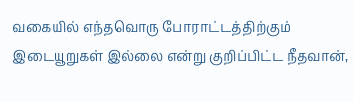வகையில் எந்தவொரு போராட்டத்திற்கும் இடையூறுகள் இல்லை என்று குறிப்பிட்ட நீதவான்,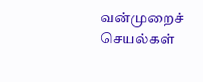வன்முறைச் செயல்கள்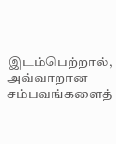இடம்பெற்றால், அவ்வாறான சம்பவங்களைத்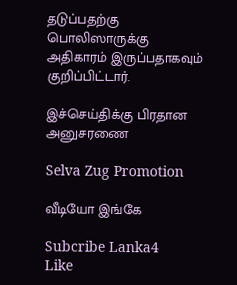தடுப்பதற்கு பொலிஸாருக்கு அதிகாரம் இருப்பதாகவும் குறிப்பிட்டார்.

இச்செய்திக்கு பிரதான அனுசரணை

Selva Zug Promotion

வீடியோ இங்கே

Subcribe Lanka4
Like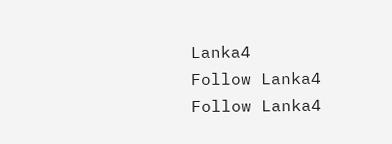Lanka4
Follow Lanka4
Follow Lanka4